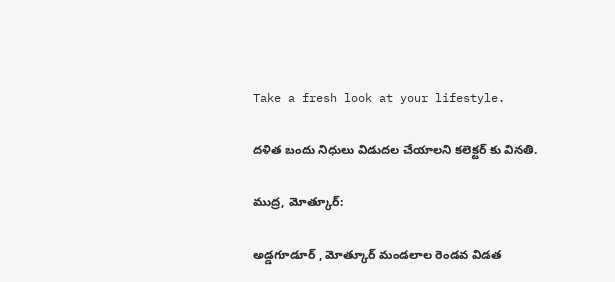Take a fresh look at your lifestyle.

దళిత బందు నిధులు విడుదల చేయాలని కలెక్టర్ కు వినతి.

ముద్ర, మోత్కూర్:

అడ్డగూడూర్ , మోత్కూర్ మండలాల రెండవ విడత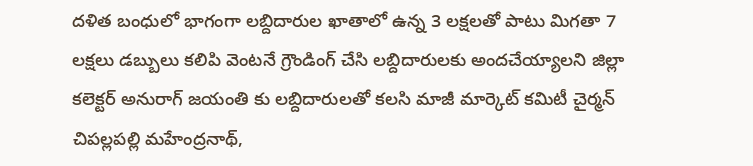దళిత బంధులో భాగంగా లబ్దిదారుల ఖాతాలో ఉన్న 3 లక్షలతో పాటు మిగతా 7 లక్షలు డబ్బులు కలిపి వెంటనే గ్రౌండింగ్ చేసి లబ్దిదారులకు అందచేయ్యాలని జిల్లా కలెక్టర్ అనురాగ్ జయంతి కు లబ్దిదారులతో కలసి మాజీ మార్కెట్ కమిటీ చైర్మన్ చిపల్లపల్లి మహేంద్రనాథ్,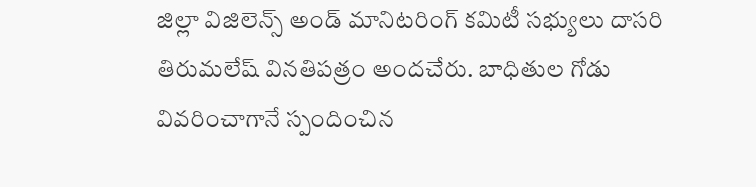జిల్లా విజిలెన్స్ అండ్ మానిటరింగ్ కమిటీ సభ్యులు దాసరి తిరుమలేష్ వినతిపత్రం అందచేరు. బాధితుల గోడు వివరించాగానే స్పందించిన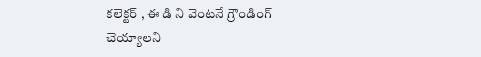కలెక్టర్ , ఈ డి ని వెంటనే గ్రౌండింగ్ చెయ్యాలని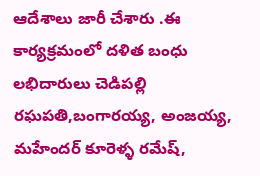ఆదేశాలు జారీ చేశారు .ఈ కార్యక్రమంలో దళిత బంధు లభిదారులు చెడిపల్లి రఘపతి,బంగారయ్య, అంజయ్య, మహేందర్ కూరెళ్ళ రమేష్,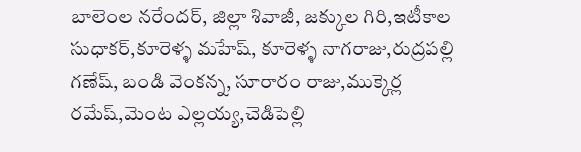బాలెంల నరేందర్, జిల్లా శివాజీ, జక్కుల గిరి,ఇటీకాల సుధాకర్,కూరెళ్ళ మహేష్, కూరెళ్ళ నాగరాజు,రుద్రపల్లి గణేష్, బండి వెంకన్న, సూరారం రాజు,ముక్కెర్ల రమేష్,మెంట ఎల్లయ్య,చెడిపెల్లి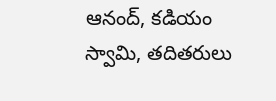ఆనంద్, కడియం స్వామి, తదితరులు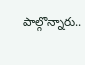పాల్గొన్నారు..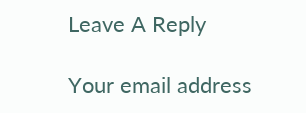Leave A Reply

Your email address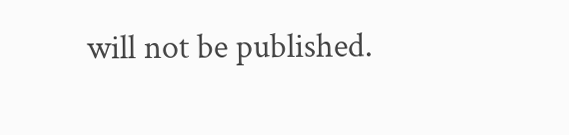will not be published.